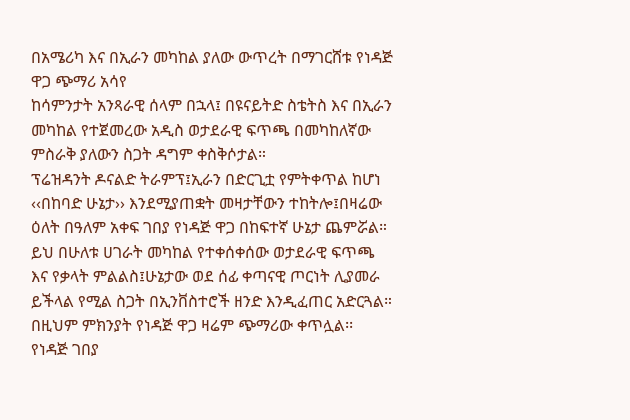በአሜሪካ እና በኢራን መካከል ያለው ውጥረት በማገርሸቱ የነዳጅ ዋጋ ጭማሪ አሳየ
ከሳምንታት አንጻራዊ ሰላም በኋላ፤ በዩናይትድ ስቴትስ እና በኢራን መካከል የተጀመረው አዲስ ወታደራዊ ፍጥጫ በመካከለኛው ምስራቅ ያለውን ስጋት ዳግም ቀስቅሶታል።
ፕሬዝዳንት ዶናልድ ትራምፕ፤ኢራን በድርጊቷ የምትቀጥል ከሆነ ‹‹በከባድ ሁኔታ›› እንደሚያጠቋት መዛታቸውን ተከትሎ፤በዛሬው ዕለት በዓለም አቀፍ ገበያ የነዳጅ ዋጋ በከፍተኛ ሁኔታ ጨምሯል።
ይህ በሁለቱ ሀገራት መካከል የተቀሰቀሰው ወታደራዊ ፍጥጫ እና የቃላት ምልልስ፤ሁኔታው ወደ ሰፊ ቀጣናዊ ጦርነት ሊያመራ ይችላል የሚል ስጋት በኢንቨስተሮች ዘንድ እንዲፈጠር አድርጓል።
በዚህም ምክንያት የነዳጅ ዋጋ ዛሬም ጭማሪው ቀጥሏል፡፡
የነዳጅ ገበያ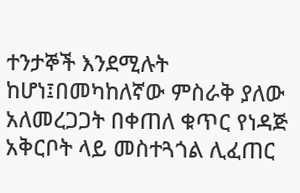ተንታኞች እንደሚሉት ከሆነ፤በመካከለኛው ምስራቅ ያለው አለመረጋጋት በቀጠለ ቁጥር የነዳጅ አቅርቦት ላይ መስተጓጎል ሊፈጠር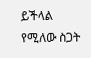ይችላል የሚለው ስጋት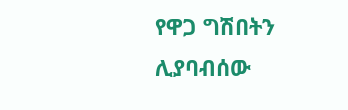የዋጋ ግሽበትን ሊያባብሰው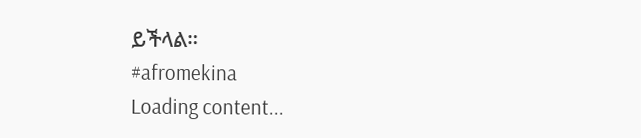ይችላል።
#afromekina
Loading content...